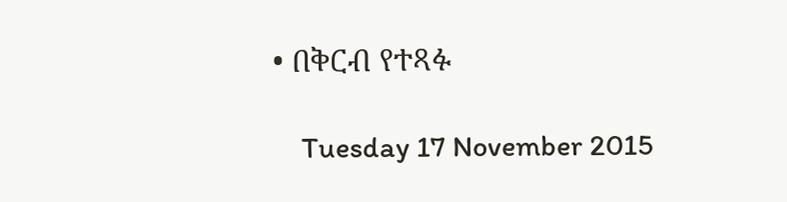• በቅርብ የተጻፉ

    Tuesday 17 November 2015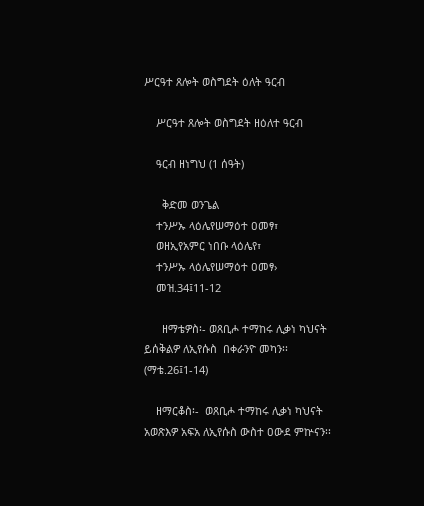ሥርዓተ ጸሎት ወስግደት ዕለት ዓርብ

    ሥርዓተ ጸሎት ወስግደት ዘዕለተ ዓርብ

    ዓርብ ዘነግህ (1 ሰዓት)

      ቅድመ ወንጌል
    ተንሥኡ ላዕሌየሠማዕተ ዐመፃ፣
    ወዘኢየአምር ነበቡ ላዕሌየ፣
    ተንሥኡ ላዕሌየሠማዕተ ዐመፃ›
    መዝ.34፤11-12

      ዘማቴዎስ፡- ወጸቢሖ ተማከሩ ሊቃነ ካህናት ይሰቅልዎ ለኢየሱስ  በቀራንዮ መካን፡፡ (ማቴ.26፤1-14)

    ዘማርቆስ፡-  ወጸቢሖ ተማከሩ ሊቃነ ካህናት  አወጽእዎ አፍአ ለኢየሱስ ውስተ ዐውደ ምኵናን፡፡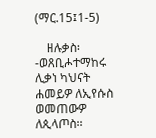(ማር.15፤1-5)

    ዘሉቃስ፡-ወጸቢሖተማከሩ ሊቃነ ካህናት ሐመይዎ ለኢየሱስ ወመጠውዎ ለጲላጦስ፡፡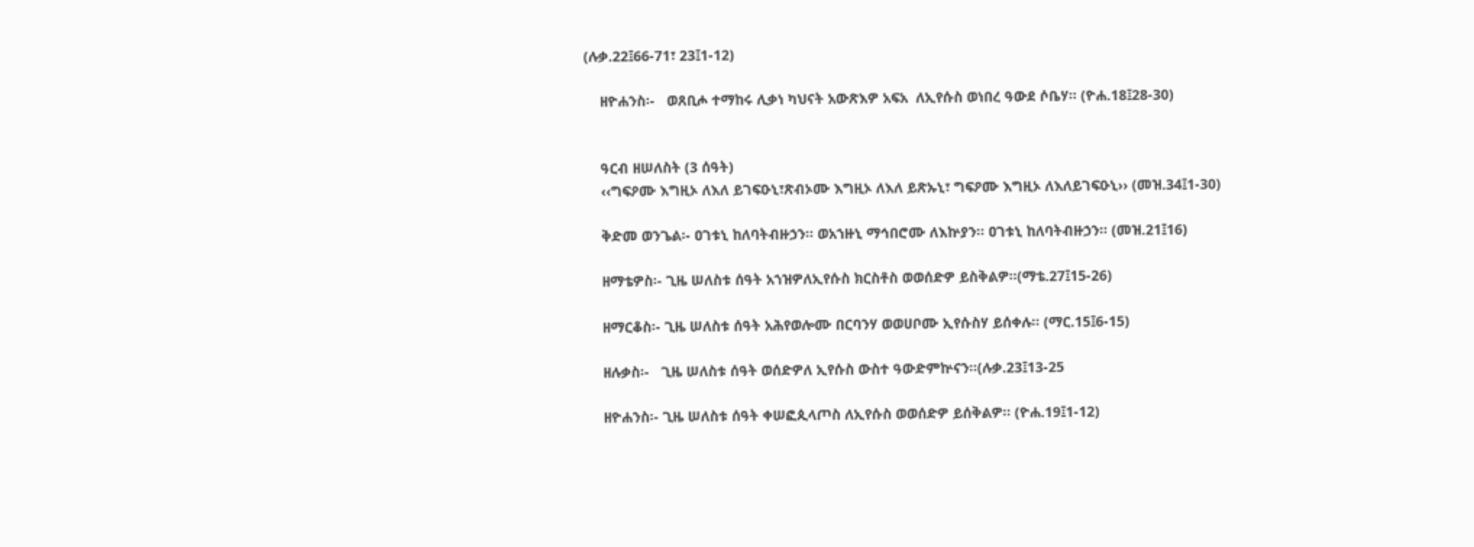(ሉቃ.22፤66-71፣ 23፤1-12)

    ዘዮሐንስ፡-   ወጸቢሖ ተማከሩ ሊቃነ ካህናት አውጽእዎ አፍአ  ለኢየሱስ ወነበረ ዓውደ ሶቤሃ፡፡ (ዮሐ.18፤28-30)


    ዓርብ ዘሠለስት (3 ሰዓት)
    ‹‹ግፍዖሙ እግዚኦ ለእለ ይገፍዑኒ፣ጽብኦሙ እግዚኦ ለእለ ይጽኡኒ፣ ግፍዖሙ እግዚኦ ለእለይገፍዑኒ›› (መዝ.34፤1-30)

    ቅድመ ወንጌል፡- ዐገቱኒ ከለባትብዙኃን፡፡ ወአኀዙኒ ማኅበሮሙ ለእኵያን፡፡ ዐገቱኒ ከለባትብዙኃን፡፡ (መዝ.21፤16)

    ዘማቴዎስ፡- ጊዜ ሠለስቱ ሰዓት አኀዝዎለኢየሱስ ክርስቶስ ወወሰድዎ ይስቅልዎ፡፡(ማቴ.27፤15-26)

    ዘማርቆስ፡- ጊዜ ሠለስቱ ሰዓት አሕየወሎሙ በርባንሃ ወወሀቦሙ ኢየሱስሃ ይሰቀሉ፡፡ (ማር.15፤6-15)

    ዘሉቃስ፡-   ጊዜ ሠለስቱ ሰዓት ወሰድዎለ ኢየሱስ ውስተ ዓውድምኵናን፡፡(ሉቃ.23፤13-25

    ዘዮሐንስ፡- ጊዜ ሠለስቱ ሰዓት ቀሠፎጲላጦስ ለኢየሱስ ወወሰድዎ ይሰቅልዎ፡፡ (ዮሐ.19፤1-12)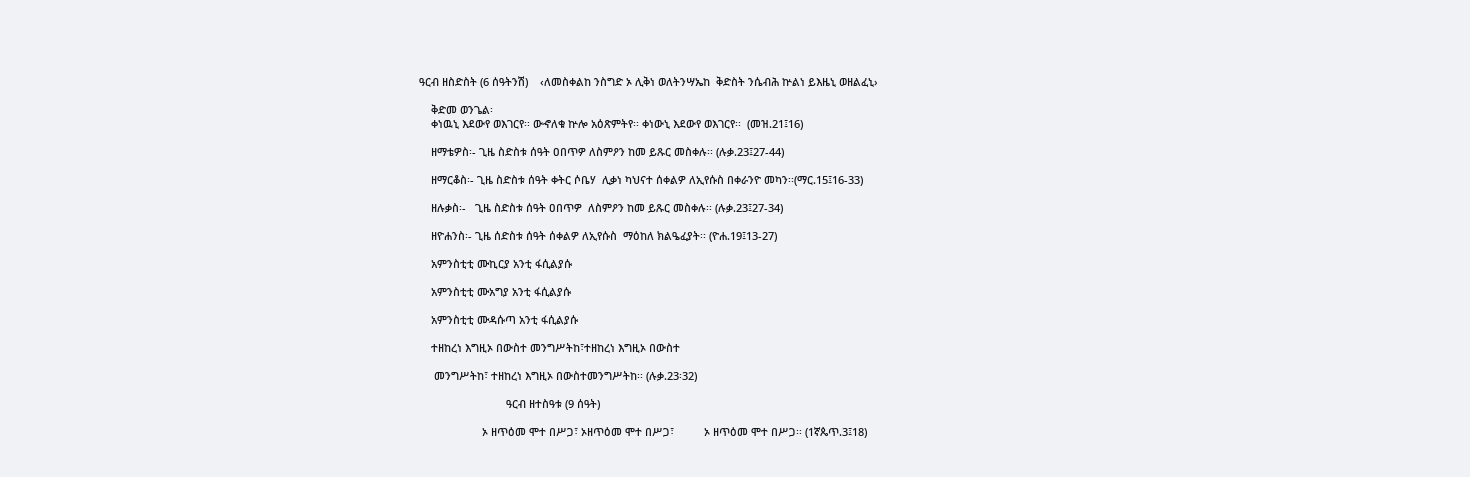ዓርብ ዘስድስት (6 ሰዓትንሽ)    ‹ለመስቀልከ ንስግድ ኦ ሊቅነ ወለትንሣኤከ  ቅድስት ንሴብሕ ኵልነ ይእዜኒ ወዘልፈኒ›

    ቅድመ ወንጌል፡
    ቀነዉኒ እደውየ ወእገርየ፡፡ ውኆለቁ ኵሎ አዕጽምትየ፡፡ ቀነውኒ እደውየ ወእገርየ፡፡  (መዝ.21፤16)

    ዘማቴዎስ፡- ጊዜ ስድስቱ ሰዓት ዐበጥዎ ለስምዖን ከመ ይጹር መስቀሉ፡፡ (ሉቃ.23፤27-44)

    ዘማርቆስ፡- ጊዜ ስድስቱ ሰዓት ቀትር ሶቤሃ  ሊቃነ ካህናተ ሰቀልዎ ለኢየሱስ በቀራንዮ መካን፡፡(ማር.15፤16-33)

    ዘሉቃስ፡-   ጊዜ ስድስቱ ሰዓት ዐበጥዎ  ለስምዖን ከመ ይጹር መስቀሉ፡፡ (ሉቃ.23፤27-34)

    ዘዮሐንስ፡- ጊዜ ሰድስቱ ሰዓት ሰቀልዎ ለኢየሱስ  ማዕከለ ክልዔፈያት፡፡ (ዮሐ.19፤13-27)

    አምንስቲቲ ሙኪርያ አንቲ ፋሲልያሱ

    አምንስቲቲ ሙአግያ አንቲ ፋሲልያሱ

    አምንስቲቲ ሙዳሱጣ አንቲ ፋሲልያሱ

    ተዘከረነ እግዚኦ በውስተ መንግሥትከ፣ተዘከረነ እግዚኦ በውስተ

     መንግሥትከ፣ ተዘከረነ እግዚኦ በውስተመንግሥትከ፡፡ (ሉቃ.23፡32)

                             ዓርብ ዘተስዓቱ (9 ሰዓት)

                     ኦ ዘጥዕመ ሞተ በሥጋ፣ ኦዘጥዕመ ሞተ በሥጋ፣          ኦ ዘጥዕመ ሞተ በሥጋ፡፡ (1ኛጴጥ.3፤18)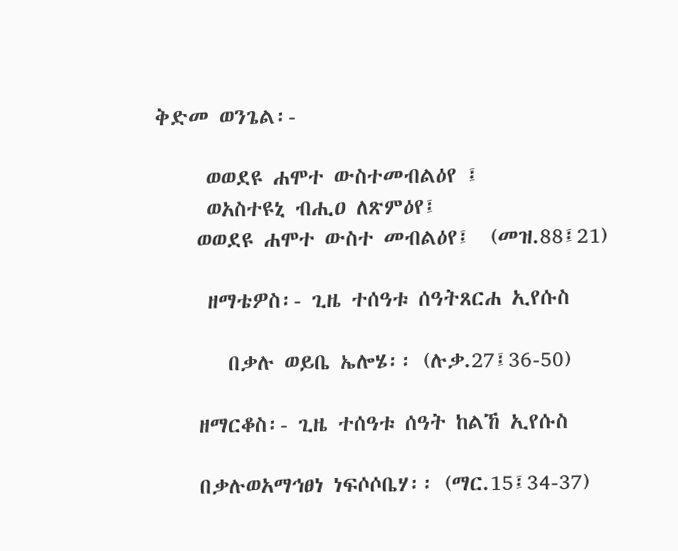ቅድመ ወንጌል፡-

     ወወደዩ ሐሞተ ውስተመብልዕየ ፤
     ወአስተዩኒ ብሒዐ ለጽምዕየ፤
    ወወደዩ ሐሞተ ውስተ መብልዕየ፤  (መዝ.88፤21)

     ዘማቴዎስ፡- ጊዜ ተሰዓቱ ሰዓትጸርሐ ኢየሱስ

       በቃሉ ወይቤ ኤሎሄ፡፡ (ሉቃ.27፤36-50)

    ዘማርቆስ፡- ጊዜ ተሰዓቱ ሰዓት ከልኸ ኢየሱስ

    በቃሉወአማኅፀነ ነፍሶሶቤሃ፡፡ (ማር.15፤34-37)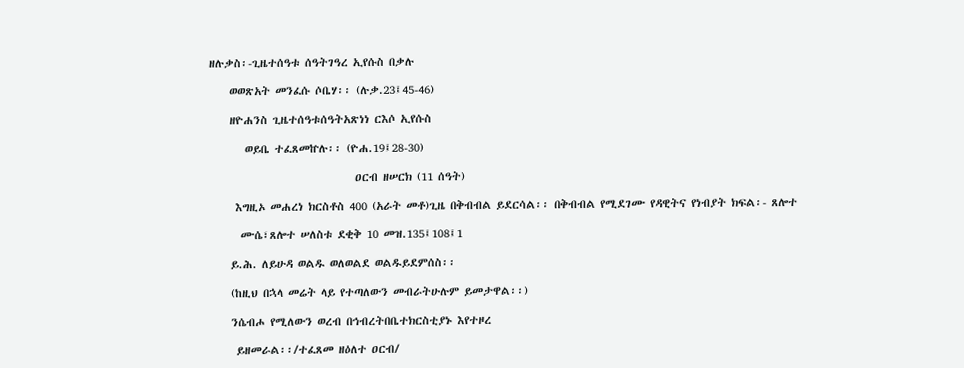ዘሉቃስ፡-ጊዜተሰዓቱ ሰዓትገዓረ ኢየሱስ በቃሉ

    ወወጽአት መንፈሱ ሶቤሃ፡፡ (ሉቃ.23፤45-46)

    ዘዮሐንስ ጊዜተሰዓቱሰዓትአጽነነ ርእሶ ኢየሱስ

       ወይቤ ተፈጸመኵሉ፡፡ (ዮሐ.19፤28-30)

                             ዐርብ ዘሠርክ (11 ሰዓት)

     እግዚኦ መሐረነ ክርስቶስ 400 (አራት መቶ)ጊዜ በቅብብል ይደርሳል፡፡ በቅብብል የሚደገሙ የዳዊትና የነብያት ክፍል፡- ጸሎተ

      ሙሴ፣ጸሎተ ሠለስቱ ደቂቅ 10 መዝ.135፤108፤1

    ይ.ሕ. ለይሁዳ ወልዱ ወለወልደ ወልዱይደምሰስ፡፡

    (ከዚህ በኋላ መሬት ላይ የተጣለውን መብራትሁሉም ይመታዋል፡፡)

    ንሴብሖ የሚለውን ወረብ በኅብረትበቤተክርስቲያኑ እየተዞረ

     ይዘመራል፡፡/ተፈጸመ ዘዕለተ ዐርብ/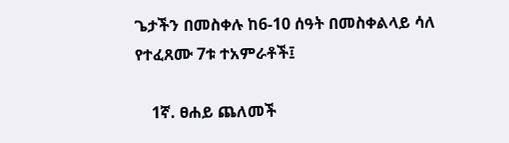ጌታችን በመስቀሉ ከ6-10 ሰዓት በመስቀልላይ ሳለ የተፈጸሙ 7ቱ ተአምራቶች፤

    1ኛ. ፀሐይ ጨለመች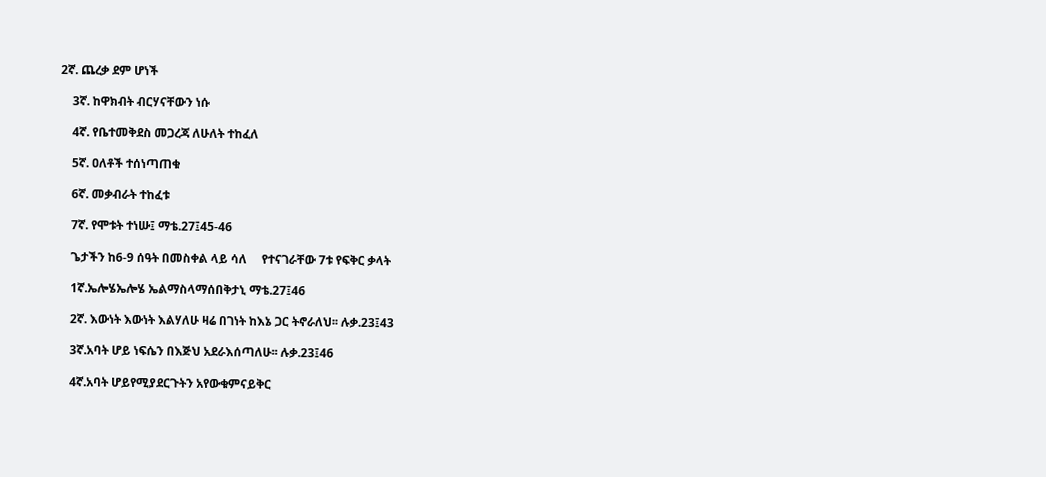2ኛ. ጨረቃ ደም ሆነች

    3ኛ. ከዋክብት ብርሃናቸውን ነሱ

    4ኛ. የቤተመቅደስ መጋረጃ ለሁለት ተከፈለ

    5ኛ. ዐለቶች ተሰነጣጠቁ

    6ኛ. መቃብራት ተከፈቱ

    7ኛ. የሞቱት ተነሡ፤ ማቴ.27፤45-46

    ጌታችን ከ6-9 ሰዓት በመስቀል ላይ ሳለ     የተናገራቸው 7ቱ የፍቅር ቃላት

    1ኛ.ኤሎሄኤሎሄ ኤልማስላማሰበቅታኒ ማቴ.27፤46

    2ኛ. እውነት እውነት እልሃለሁ ዛሬ በገነት ከእኔ ጋር ትኖራለህ፡፡ ሉቃ.23፤43

    3ኛ.አባት ሆይ ነፍሴን በእጅህ አደራእሰጣለሁ፡፡ ሉቃ.23፤46

    4ኛ.አባት ሆይየሚያደርጉትን አየውቁምናይቅር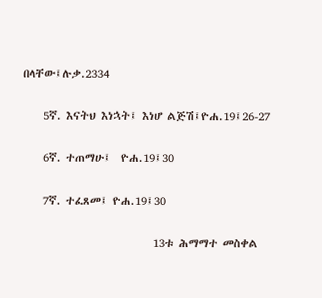በላቸው፤ሉቃ.2334

    5ኛ. እናትህ እነኋት፤ እነሆ ልጅሽ፤ዮሐ.19፤26-27

    6ኛ. ተጠማሁ፤  ዮሐ.19፤30

    7ኛ. ተፈጸመ፤ ዮሐ.19፤30

                          13ቱ ሕማማተ መስቀል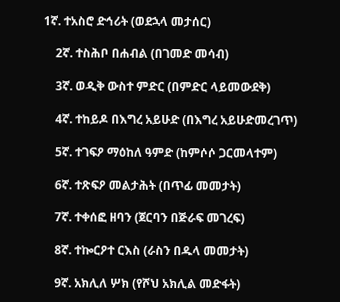1ኛ. ተአስሮ ድኅሪት (ወደኋላ መታሰር)

    2ኛ. ተስሕቦ በሐብል (በገመድ መሳብ)

    3ኛ. ወዲቅ ውስተ ምድር (በምድር ላይመውደቅ)

    4ኛ. ተከይዶ በእግረ አይሁድ (በእግረ አይሁድመረገጥ)

    5ኛ. ተገፍዖ ማዕከለ ዓምድ (ከምሶሶ ጋርመላተም)

    6ኛ. ተጽፍዖ መልታሕት (በጥፊ መመታት)

    7ኛ. ተቀሰፎ ዘባን (ጀርባን በጅራፍ መገረፍ)

    8ኛ. ተኰርዖተ ርእስ (ራስን በዱላ መመታት)

    9ኛ. አክሊለ ሦክ (የሾህ አክሊል መድፋት)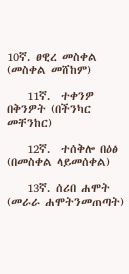10ኛ. ፀዊረ መስቀል (መስቀል መሸከም)

    11ኛ.  ተቀንዎ በቅንዎት (በችንካር መቸንከር)

    12ኛ.  ተሰቅሎ በዕፅ (በመስቀል ላይመሰቀል)

    13ኛ. ሰሪበ ሐሞት (መራራ ሐሞትንመጠጣት)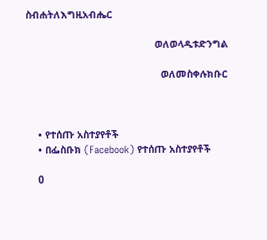ስብሐትለእግዚአብሔር

                                           ወለወላዲቱድንግል

                                             ወለመስቀሉክቡር



    • የተሰጡ አስተያየቶች
    • በፌስቡክ (Facebook) የተሰጡ አስተያየቶች

    0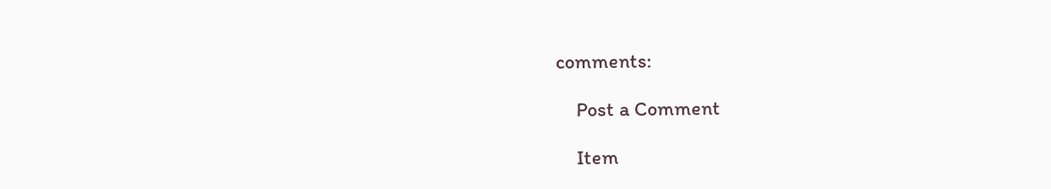comments:

    Post a Comment

    Item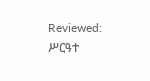Reviewed: ሥርዓተ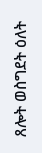ጸሎት ወስግደት ዕለት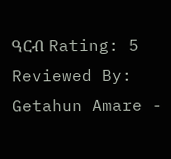ዓርብ Rating: 5 Reviewed By: Getahun Amare -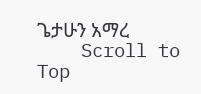ጌታሁን አማረ
    Scroll to Top